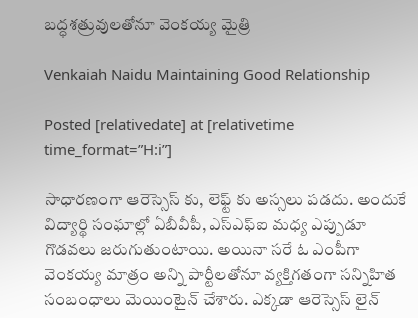బద్ధశత్రువులతోనూ వెంకయ్య మైత్రి

Venkaiah Naidu Maintaining Good Relationship

Posted [relativedate] at [relativetime time_format=”H:i”]

సాధారణంగా ఆరెస్సెస్ కు, లెఫ్ట్ కు అస్సలు పడదు. అందుకే విద్యార్థి సంఘాల్లో ఏబీవీపీ, ఎస్ఎఫ్ఐ మధ్య ఎప్పుడూ గొడవలు జరుగుతుంటాయి. అయినా సరే ఓ ఎంపీగా వెంకయ్య మాత్రం అన్ని పార్టీలతోనూ వ్యక్తిగతంగా సన్నిహిత సంబంధాలు మెయింటైన్ చేశారు. ఎక్కడా ఆరెస్సెస్ లైన్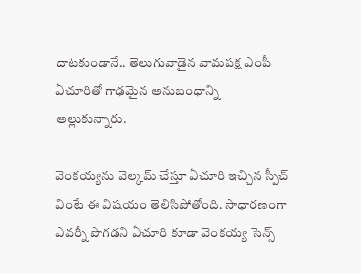దాటకుండానే.. తెలుగువాడైన వామపక్ష ఎంపీ ఏచూరితో గాఢమైన అనుబంధాన్ని అల్లుకున్నారు.

వెంకయ్యను వెల్కమ్ చేస్తూ ఏచూరి ఇచ్చిన స్పీచ్ వింటే ఈ విషయం తెలిసిపోతోంది. సాధారణంగా ఎవర్నీ పొగడని ఏచూరి కూడా వెంకయ్య సెన్స్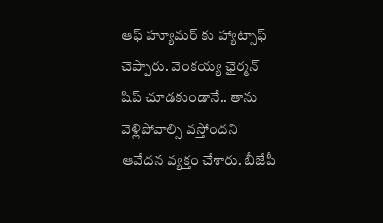ఆఫ్ హ్యూమర్ కు హ్యాట్సాఫ్ చెప్పారు. వెంకయ్య ఛైర్మన్ షిప్ చూడకుండానే.. తాను వెళ్లిపోవాల్సి వస్తోందని ఆవేదన వ్యక్తం చేశారు. బీజేపీ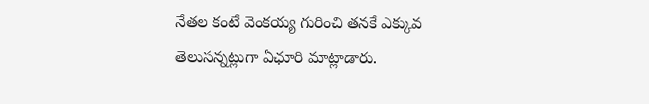నేతల కంటే వెంకయ్య గురించి తనకే ఎక్కువ తెలుసన్నట్లుగా ఏఛూరి మాట్లాడారు.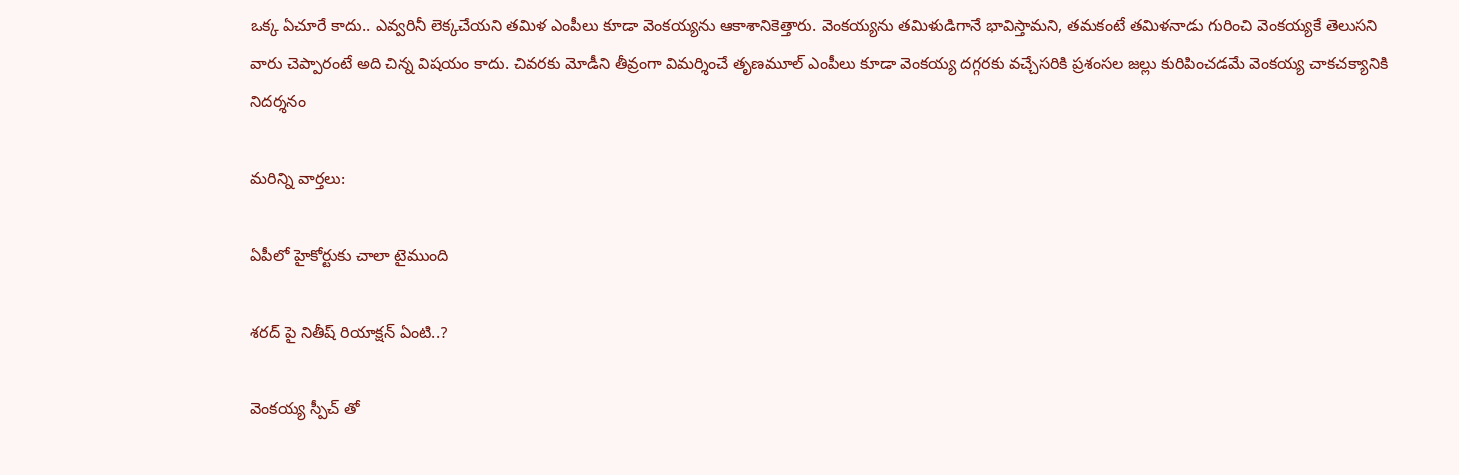ఒక్క ఏచూరే కాదు.. ఎవ్వరినీ లెక్కచేయని తమిళ ఎంపీలు కూడా వెంకయ్యను ఆకాశానికెత్తారు. వెంకయ్యను తమిళుడిగానే భావిస్తామని, తమకంటే తమిళనాడు గురించి వెంకయ్యకే తెలుసని వారు చెప్పారంటే అది చిన్న విషయం కాదు. చివరకు మోడీని తీవ్రంగా విమర్శించే తృణమూల్ ఎంపీలు కూడా వెంకయ్య దగ్గరకు వచ్చేసరికి ప్రశంసల జల్లు కురిపించడమే వెంకయ్య చాకచక్యానికి నిదర్శనం

మరిన్ని వార్తలు:

ఏపీలో హైకోర్టుకు చాలా టైముంది

శరద్ పై నితీష్ రియాక్షన్ ఏంటి..?

వెంకయ్య స్పీచ్ తో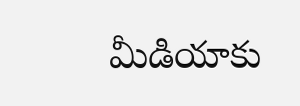మీడియాకు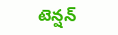టెన్షన్